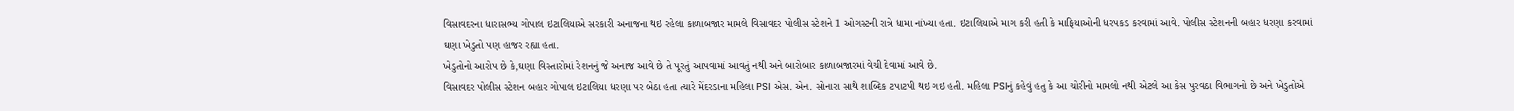વિસાવદરના ધારાસભ્ય ગોપાલ ઇટાલિયાએ સરકારી અનાજના થઇ રહેલા કાળાબજાર મામલે વિસાવદર પોલીસ સ્ટેશને 1 ઓગસ્ટની રાત્રે ધામા નાંખ્યા હતા. ઇટાલિયાએ માગ કરી હતી કે માફિયાઓની ધરપકડ કરવામાં આવે. પોલીસ સ્ટેશનની બહાર ધરણા કરવામાં ઘણા ખેડુતો પણ હાજર રહ્યા હતા.
ખેડુતોનો આરોપ છે કે,ઘણા વિસ્તારોમાં રેશનનું જે અનાજ આવે છે તે પૂરતું આપવામાં આવતું નથી અને બારોબાર કાળાબજારમાં વેચી દેવામાં આવે છે.
વિસાવદર પોલીસ સ્ટેશન બહાર ગોપાલ ઇટાલિયા ધરણા પર બેઠા હતા ત્યારે મેંદરડાના મહિલા PSI એસ. એન. સોનારા સાથે શાબ્દિક ટપાટપી થઇ ગઇ હતી. મહિલા PSIનું કહેવું હતુ કે આ ચોરીનો મામલો નથી એટલે આ કેસ પુરવઠા વિભાગનો છે અને ખેડુતોએ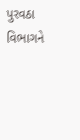પુરવઠા વિભાગને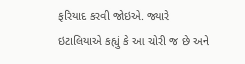ફરિયાદ કરવી જોઇએ. જ્યારે ઇટાલિયાએ કહ્યું કે આ ચોરી જ છે અને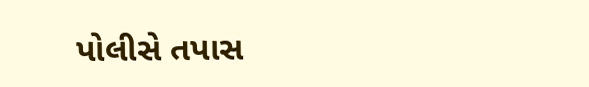પોલીસે તપાસ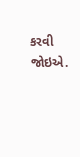કરવી જોઇએ.